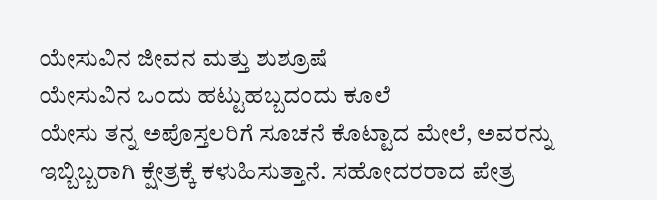ಯೇಸುವಿನ ಜೀವನ ಮತ್ತು ಶುಶ್ರೂಷೆ
ಯೇಸುವಿನ ಒಂದು ಹಟ್ಟುಹಬ್ಬದಂದು ಕೂಲೆ
ಯೇಸು ತನ್ನ ಅಪೊಸ್ತಲರಿಗೆ ಸೂಚನೆ ಕೊಟ್ಟಾದ ಮೇಲೆ, ಅವರನ್ನು ಇಬ್ಬಿಬ್ಬರಾಗಿ ಕ್ಷೇತ್ರಕ್ಕೆ ಕಳುಹಿಸುತ್ತಾನೆ. ಸಹೋದರರಾದ ಪೇತ್ರ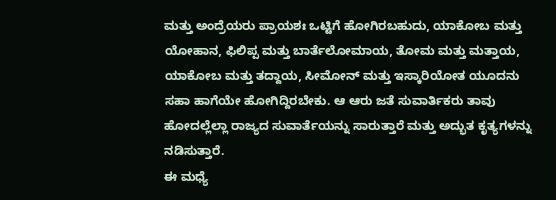ಮತ್ತು ಅಂದ್ರೆಯರು ಪ್ರಾಯಶಃ ಒಟ್ಟಿಗೆ ಹೋಗಿರಬಹುದು, ಯಾಕೋಬ ಮತ್ತು ಯೋಹಾನ, ಫಿಲಿಪ್ಪ ಮತ್ತು ಬಾರ್ತೆಲೋಮಾಯ, ತೋಮ ಮತ್ತು ಮತ್ತಾಯ, ಯಾಕೋಬ ಮತ್ತು ತದ್ದಾಯ, ಸೀಮೋನ್ ಮತ್ತು ಇಸ್ಕಾರಿಯೋತ ಯೂದನು ಸಹಾ ಹಾಗೆಯೇ ಹೋಗಿದ್ದಿರಬೇಕು. ಆ ಆರು ಜತೆ ಸುವಾರ್ತಿಕರು ತಾವು ಹೋದಲ್ಲೆಲ್ಲಾ ರಾಜ್ಯದ ಸುವಾರ್ತೆಯನ್ನು ಸಾರುತ್ತಾರೆ ಮತ್ತು ಅದ್ಭುತ ಕೃತ್ಯಗಳನ್ನು ನಡಿಸುತ್ತಾರೆ.
ಈ ಮಧ್ಯೆ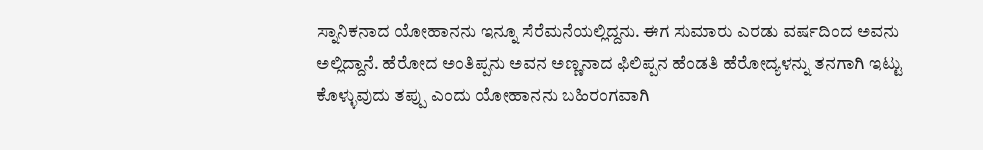ಸ್ನಾನಿಕನಾದ ಯೋಹಾನನು ಇನ್ನೂ ಸೆರೆಮನೆಯಲ್ಲಿದ್ದನು. ಈಗ ಸುಮಾರು ಎರಡು ವರ್ಷದಿಂದ ಅವನು ಅಲ್ಲಿದ್ದಾನೆ. ಹೆರೋದ ಅಂತಿಪ್ಪನು ಅವನ ಅಣ್ಣನಾದ ಫಿಲಿಪ್ಪನ ಹೆಂಡತಿ ಹೆರೋದ್ಯಳನ್ನು ತನಗಾಗಿ ಇಟ್ಟು ಕೊಳ್ಳುವುದು ತಪ್ಪು ಎಂದು ಯೋಹಾನನು ಬಹಿರಂಗವಾಗಿ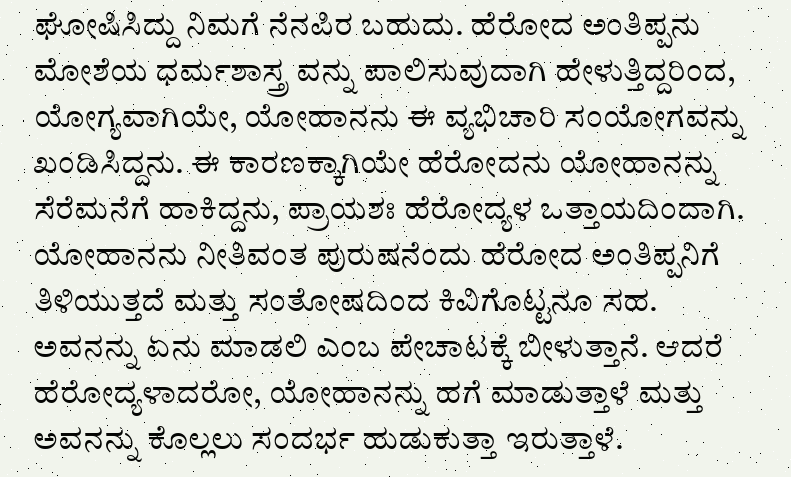ಘೋಷಿಸಿದ್ದು ನಿಮಗೆ ನೆನಪಿರ ಬಹುದು. ಹೆರೋದ ಅಂತಿಪ್ಪನು ಮೋಶೆಯ ಧರ್ಮಶಾಸ್ತ್ರ ವನ್ನು ಪಾಲಿಸುವುದಾಗಿ ಹೇಳುತ್ತಿದ್ದರಿಂದ, ಯೋಗ್ಯವಾಗಿಯೇ, ಯೋಹಾನನು ಈ ವ್ಯಭಿಚಾರಿ ಸಂಯೋಗವನ್ನು ಖಂಡಿಸಿದ್ದನು. ಈ ಕಾರಣಕ್ಕಾಗಿಯೇ ಹೆರೋದನು ಯೋಹಾನನ್ನು ಸೆರೆಮನೆಗೆ ಹಾಕಿದ್ದನು, ಪ್ರಾಯಶಃ ಹೆರೋದ್ಯಳ ಒತ್ತಾಯದಿಂದಾಗಿ.
ಯೋಹಾನನು ನೀತಿವಂತ ಪುರುಷನೆಂದು ಹೆರೋದ ಅಂತಿಪ್ಪನಿಗೆ ತಿಳಿಯುತ್ತದೆ ಮತ್ತು ಸಂತೋಷದಿಂದ ಕಿವಿಗೊಟ್ಟನೂ ಸಹ. ಅವನನ್ನು ಏನು ಮಾಡಲಿ ಎಂಬ ಪೇಚಾಟಕ್ಕೆ ಬೀಳುತ್ತಾನೆ. ಆದರೆ ಹೆರೋದ್ಯಳಾದರೋ, ಯೋಹಾನನ್ನು ಹಗೆ ಮಾಡುತ್ತಾಳೆ ಮತ್ತು ಅವನನ್ನು ಕೊಲ್ಲಲು ಸಂದರ್ಭ ಹುಡುಕುತ್ತಾ ಇರುತ್ತಾಳೆ.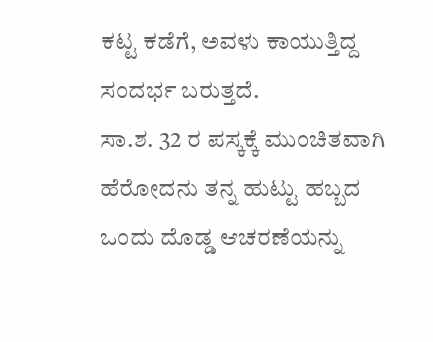ಕಟ್ಟ ಕಡೆಗೆ, ಅವಳು ಕಾಯುತ್ತಿದ್ದ ಸಂದರ್ಭ ಬರುತ್ತದೆ.
ಸಾ.ಶ. 32 ರ ಪಸ್ಕಕ್ಕೆ ಮುಂಚಿತವಾಗಿ ಹೆರೋದನು ತನ್ನ ಹುಟ್ಟು ಹಬ್ಬದ ಒಂದು ದೊಡ್ಡ ಆಚರಣೆಯನ್ನು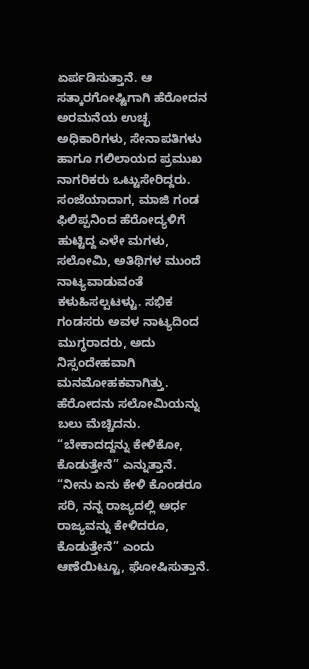ಏರ್ಪಡಿಸುತ್ತಾನೆ. ಆ ಸತ್ಕಾರಗೋಷ್ಟಿಗಾಗಿ ಹೆರೋದನ ಅರಮನೆಯ ಉಚ್ಛ ಅಧಿಕಾರಿಗಳು, ಸೇನಾಪತಿಗಳು ಹಾಗೂ ಗಲಿಲಾಯದ ಪ್ರಮುಖ ನಾಗರಿಕರು ಒಟ್ಟುಸೇರಿದ್ದರು. ಸಂಜೆಯಾದಾಗ, ಮಾಜಿ ಗಂಡ ಫಿಲಿಪ್ಪನಿಂದ ಹೆರೋದ್ಯಳಿಗೆ ಹುಟ್ಟಿದ್ದ ಎಳೇ ಮಗಳು, ಸಲೋಮಿ, ಅತಿಥಿಗಳ ಮುಂದೆ ನಾಟ್ಯವಾಡುವಂತೆ ಕಳುಹಿಸಲ್ಪಟಳ್ಟು. ಸಭಿಕ ಗಂಡಸರು ಅವಳ ನಾಟ್ಯದಿಂದ ಮುಗ್ಧರಾದರು, ಅದು ನಿಸ್ಸಂದೇಹವಾಗಿ ಮನಮೋಹಕವಾಗಿತ್ತು.
ಹೆರೋದನು ಸಲೋಮಿಯನ್ನು ಬಲು ಮೆಚ್ಚಿದನು. “ಬೇಕಾದದ್ದನ್ನು ಕೇಳಿಕೋ, ಕೊಡುತ್ತೇನೆ” ಎನ್ನುತ್ತಾನೆ. “ನೀನು ಏನು ಕೇಳಿ ಕೊಂಡರೂ ಸರಿ, ನನ್ನ ರಾಜ್ಯದಲ್ಲಿ ಅರ್ಧ ರಾಜ್ಯವನ್ನು ಕೇಳಿದರೂ, ಕೊಡುತ್ತೇನೆ” ಎಂದು ಆಣೆಯಿಟ್ಟೂ, ಘೋಷಿಸುತ್ತಾನೆ.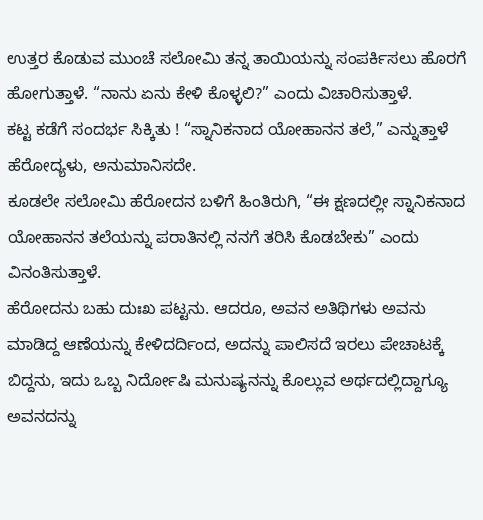ಉತ್ತರ ಕೊಡುವ ಮುಂಚೆ ಸಲೋಮಿ ತನ್ನ ತಾಯಿಯನ್ನು ಸಂಪರ್ಕಿಸಲು ಹೊರಗೆ ಹೋಗುತ್ತಾಳೆ. “ನಾನು ಏನು ಕೇಳಿ ಕೊಳ್ಳಲಿ?” ಎಂದು ವಿಚಾರಿಸುತ್ತಾಳೆ.
ಕಟ್ಟ ಕಡೆಗೆ ಸಂದರ್ಭ ಸಿಕ್ಕಿತು ! “ಸ್ನಾನಿಕನಾದ ಯೋಹಾನನ ತಲೆ,” ಎನ್ನುತ್ತಾಳೆ ಹೆರೋದ್ಯಳು, ಅನುಮಾನಿಸದೇ.
ಕೂಡಲೇ ಸಲೋಮಿ ಹೆರೋದನ ಬಳಿಗೆ ಹಿಂತಿರುಗಿ, “ಈ ಕ್ಷಣದಲ್ಲೀ ಸ್ನಾನಿಕನಾದ ಯೋಹಾನನ ತಲೆಯನ್ನು ಪರಾತಿನಲ್ಲಿ ನನಗೆ ತರಿಸಿ ಕೊಡಬೇಕು” ಎಂದು ವಿನಂತಿಸುತ್ತಾಳೆ.
ಹೆರೋದನು ಬಹು ದುಃಖ ಪಟ್ಟನು. ಆದರೂ, ಅವನ ಅತಿಥಿಗಳು ಅವನು ಮಾಡಿದ್ದ ಆಣೆಯನ್ನು ಕೇಳಿದರ್ದಿಂದ, ಅದನ್ನು ಪಾಲಿಸದೆ ಇರಲು ಪೇಚಾಟಕ್ಕೆ ಬಿದ್ದನು, ಇದು ಒಬ್ಬ ನಿರ್ದೋಷಿ ಮನುಷ್ಯನನ್ನು ಕೊಲ್ಲುವ ಅರ್ಥದಲ್ಲಿದ್ದಾಗ್ಯೂ ಅವನದನ್ನು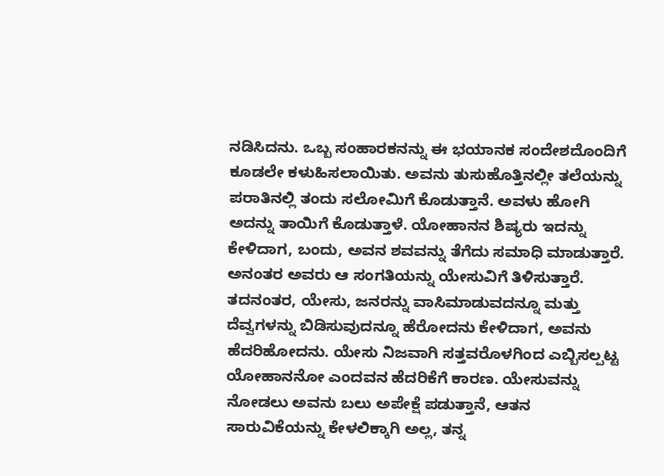ನಡಿಸಿದನು. ಒಬ್ಬ ಸಂಹಾರಕನನ್ನು ಈ ಭಯಾನಕ ಸಂದೇಶದೊಂದಿಗೆ ಕೂಡಲೇ ಕಳುಹಿಸಲಾಯಿತು. ಅವನು ತುಸುಹೊತ್ತಿನಲ್ಲೀ ತಲೆಯನ್ನು ಪರಾತಿನಲ್ಲಿ ತಂದು ಸಲೋಮಿಗೆ ಕೊಡುತ್ತಾನೆ. ಅವಳು ಹೋಗಿ ಅದನ್ನು ತಾಯಿಗೆ ಕೊಡುತ್ತಾಳೆ. ಯೋಹಾನನ ಶಿಷ್ಯರು ಇದನ್ನು ಕೇಳಿದಾಗ, ಬಂದು, ಅವನ ಶವವನ್ನು ತೆಗೆದು ಸಮಾಧಿ ಮಾಡುತ್ತಾರೆ. ಅನಂತರ ಅವರು ಆ ಸಂಗತಿಯನ್ನು ಯೇಸುವಿಗೆ ತಿಳಿಸುತ್ತಾರೆ.
ತದನಂತರ, ಯೇಸು, ಜನರನ್ನು ವಾಸಿಮಾಡುವದನ್ನೂ ಮತ್ತು ದೆವ್ವಗಳನ್ನು ಬಿಡಿಸುವುದನ್ನೂ ಹೆರೋದನು ಕೇಳಿದಾಗ, ಅವನು ಹೆದರಿಹೋದನು. ಯೇಸು ನಿಜವಾಗಿ ಸತ್ತವರೊಳಗಿಂದ ಎಬ್ಬಿಸಲ್ಪಟ್ಟ ಯೋಹಾನನೋ ಎಂದವನ ಹೆದರಿಕೆಗೆ ಕಾರಣ. ಯೇಸುವನ್ನು ನೋಡಲು ಅವನು ಬಲು ಅಪೇಕ್ಷೆ ಪಡುತ್ತಾನೆ, ಆತನ ಸಾರುವಿಕೆಯನ್ನು ಕೇಳಲಿಕ್ಕಾಗಿ ಅಲ್ಲ, ತನ್ನ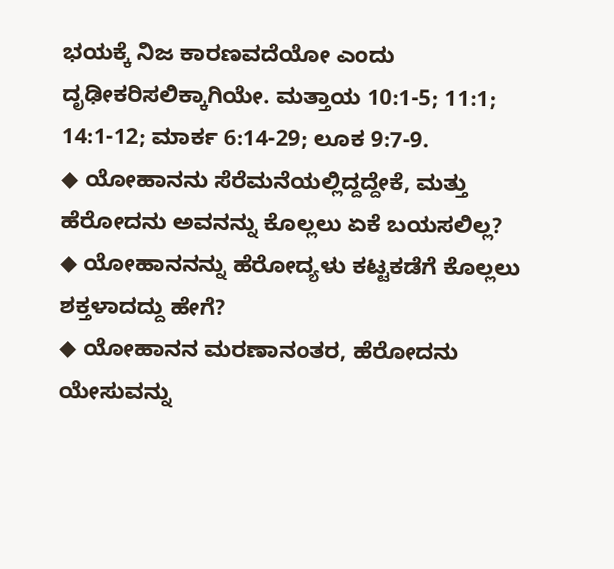ಭಯಕ್ಕೆ ನಿಜ ಕಾರಣವದೆಯೋ ಎಂದು ದೃಢೀಕರಿಸಲಿಕ್ಕಾಗಿಯೇ. ಮತ್ತಾಯ 10:1-5; 11:1; 14:1-12; ಮಾರ್ಕ 6:14-29; ಲೂಕ 9:7-9.
◆ ಯೋಹಾನನು ಸೆರೆಮನೆಯಲ್ಲಿದ್ದದ್ದೇಕೆ, ಮತ್ತು ಹೆರೋದನು ಅವನನ್ನು ಕೊಲ್ಲಲು ಏಕೆ ಬಯಸಲಿಲ್ಲ?
◆ ಯೋಹಾನನನ್ನು ಹೆರೋದ್ಯಳು ಕಟ್ಟಕಡೆಗೆ ಕೊಲ್ಲಲು ಶಕ್ತಳಾದದ್ದು ಹೇಗೆ?
◆ ಯೋಹಾನನ ಮರಣಾನಂತರ, ಹೆರೋದನು ಯೇಸುವನ್ನು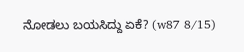ನೋಡಲು ಬಯಸಿದ್ದು ಏಕೆ? (w87 8/15)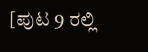[ಪುಟ 9 ರಲ್ಲಿ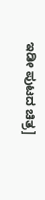ಇಡೀ ಪುಟದ ಚಿತ್ರ]